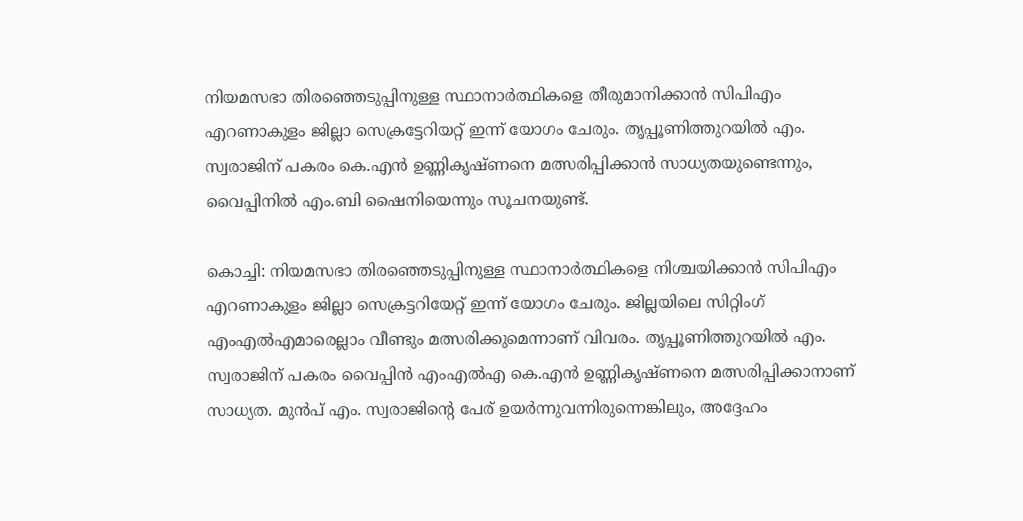നിയമസഭാ തിരഞ്ഞെടുപ്പിനുള്ള സ്ഥാനാർത്ഥികളെ തീരുമാനിക്കാൻ സിപിഎം എറണാകുളം ജില്ലാ സെക്രട്ടേറിയറ്റ് ഇന്ന് യോഗം ചേരും. തൃപ്പൂണിത്തുറയിൽ എം. സ്വരാജിന് പകരം കെ.എൻ ഉണ്ണികൃഷ്ണനെ മത്സരിപ്പിക്കാൻ സാധ്യതയുണ്ടെന്നും, വൈപ്പിനിൽ എം.ബി ഷൈനിയെന്നും സൂചനയുണ്ട്.

കൊച്ചി: നിയമസഭാ തിരഞ്ഞെടുപ്പിനുള്ള സ്ഥാനാർത്ഥികളെ നിശ്ചയിക്കാൻ സിപിഎം എറണാകുളം ജില്ലാ സെക്രട്ടറിയേറ്റ് ഇന്ന് യോഗം ചേരും. ജില്ലയിലെ സിറ്റിംഗ് എംഎൽഎമാരെല്ലാം വീണ്ടും മത്സരിക്കുമെന്നാണ് വിവരം. തൃപ്പൂണിത്തുറയിൽ എം. സ്വരാജിന് പകരം വൈപ്പിൻ എംഎൽഎ കെ.എൻ ഉണ്ണികൃഷ്ണനെ മത്സരിപ്പിക്കാനാണ് സാധ്യത. മുൻപ് എം. സ്വരാജിന്റെ പേര് ഉയർന്നുവന്നിരുന്നെങ്കിലും, അദ്ദേഹം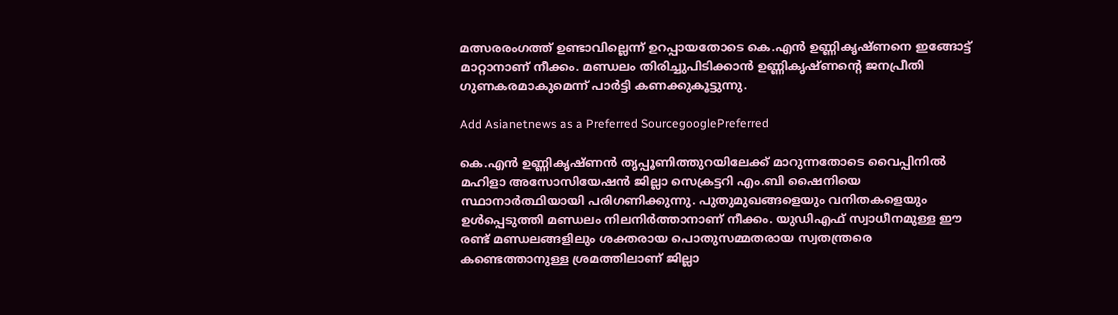മത്സരരംഗത്ത് ഉണ്ടാവില്ലെന്ന് ഉറപ്പായതോടെ കെ.എൻ ഉണ്ണികൃഷ്ണനെ ഇങ്ങോട്ട് മാറ്റാനാണ് നീക്കം. മണ്ഡലം തിരിച്ചുപിടിക്കാൻ ഉണ്ണികൃഷ്ണന്റെ ജനപ്രീതി ഗുണകരമാകുമെന്ന് പാർട്ടി കണക്കുകൂട്ടുന്നു.

Add Asianetnews as a Preferred SourcegooglePreferred

കെ.എൻ ഉണ്ണികൃഷ്ണൻ തൃപ്പൂണിത്തുറയിലേക്ക് മാറുന്നതോടെ വൈപ്പിനിൽ മഹിളാ അസോസിയേഷൻ ജില്ലാ സെക്രട്ടറി എം.ബി ഷൈനിയെ സ്ഥാനാർത്ഥിയായി പരിഗണിക്കുന്നു. പുതുമുഖങ്ങളെയും വനിതകളെയും ഉൾപ്പെടുത്തി മണ്ഡലം നിലനിർത്താനാണ് നീക്കം. യുഡിഎഫ് സ്വാധീനമുള്ള ഈ രണ്ട് മണ്ഡലങ്ങളിലും ശക്തരായ പൊതുസമ്മതരായ സ്വതന്ത്രരെ കണ്ടെത്താനുള്ള ശ്രമത്തിലാണ് ജില്ലാ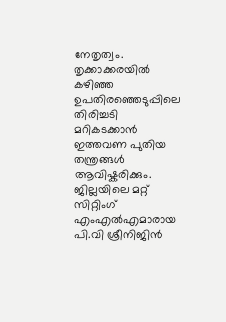നേതൃത്വം. തൃക്കാക്കരയിൽ കഴിഞ്ഞ ഉപതിരഞ്ഞെടുപ്പിലെ തിരിച്ചടി മറികടക്കാൻ ഇത്തവണ പുതിയ തന്ത്രങ്ങൾ ആവിഷ്കരിക്കും. ജില്ലയിലെ മറ്റ് സിറ്റിംഗ് എംഎൽഎമാരായ പി.വി ശ്രീനിജിൻ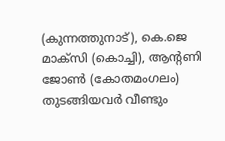(കുന്നത്തുനാട്), കെ.ജെ മാക്സി (കൊച്ചി), ആന്റണി ജോൺ (കോതമംഗലം) തുടങ്ങിയവർ വീണ്ടും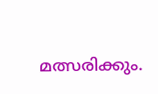മത്സരിക്കും.